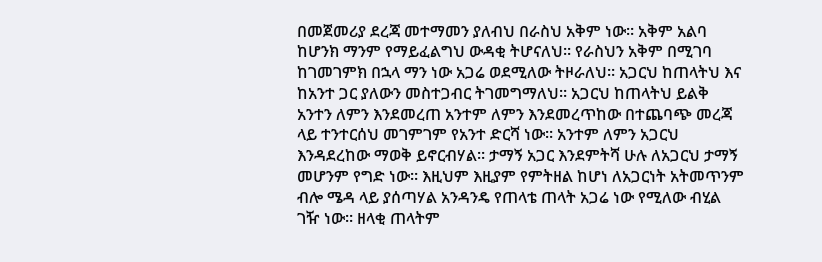በመጀመሪያ ደረጃ መተማመን ያለብህ በራስህ አቅም ነው። አቅም አልባ ከሆንክ ማንም የማይፈልግህ ውዳቂ ትሆናለህ። የራስህን አቅም በሚገባ ከገመገምክ በኋላ ማን ነው አጋሬ ወደሚለው ትዞራለህ። አጋርህ ከጠላትህ እና ከአንተ ጋር ያለውን መስተጋብር ትገመግማለህ። አጋርህ ከጠላትህ ይልቅ አንተን ለምን እንደመረጠ አንተም ለምን እንደመረጥከው በተጨባጭ መረጃ ላይ ተንተርሰህ መገምገም የአንተ ድርሻ ነው። አንተም ለምን አጋርህ እንዳደረከው ማወቅ ይኖርብሃል። ታማኝ አጋር እንደምትሻ ሁሉ ለአጋርህ ታማኝ መሆንም የግድ ነው። እዚህም እዚያም የምትዘል ከሆነ ለአጋርነት አትመጥንም ብሎ ሜዳ ላይ ያሰጣሃል አንዳንዴ የጠላቴ ጠላት አጋሬ ነው የሚለው ብሂል ገዥ ነው። ዘላቂ ጠላትም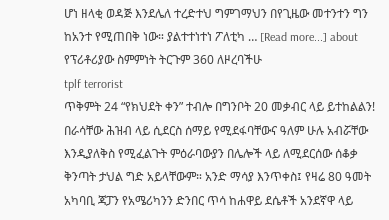ሆነ ዘላቂ ወዳጅ እንደሌለ ተረድተህ ግምገማህን በየጊዜው መተንተን ግን ከአንተ የሚጠበቅ ነው። ያልተተነተነ ፖለቲካ … [Read more...] about የፕሪቶሪያው ስምምነት ትርጉም 360 ለዞረባችሁ
tplf terrorist
ጥቅምት 24 “የክህደት ቀን” ተብሎ በግንቦት 20 መቃብር ላይ ይተከልልን!
በራሳቸው ሕዝብ ላይ ሲደርስ ሰማይ የሚደፋባቸውና ዓለም ሁሉ አብሯቸው እንዲያለቅስ የሚፈልጉት ምዕራባውያን በሌሎች ላይ ለሚደርሰው ሰቆቃ ቅንጣት ታህል ግድ አይላቸውም። አንድ ማሳያ እንጥቀስ፤ የዛሬ 80 ዓመት አካባቢ ጃፓን የአሜሪካንን ድንበር ጥሳ ከሐዋይ ደሴቶች አንደኛዋ ላይ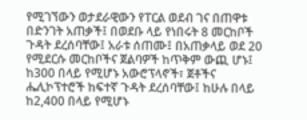የሚገኘውን ወታደራዊውን የፐርል ወደብ ገና በጠዋቱ በድንገት አጠቃች፤ በወደቡ ላይ የነበሩት 8 መርከቦች ጉዳት ደረሰባቸው፤ አራቱ ሰጠሙ፤ በአጠቃላይ ወደ 20 የሚደርሱ መርከቦችና ጀልባዎች ከጥቅም ውጪ ሆኑ፤ ከ300 በላይ የሚሆኑ አውሮፕላኖች፣ ጀቶችና ሔሊኮፕተሮች ከፍተኛ ጉዳት ደረሰባቸው፤ ከሁሉ በላይ ከ2,400 በላይ የሚሆኑ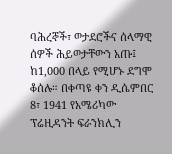ባሕረኞች፣ ወታደሮችና ሰላማዊ ሰዎች ሕይወታቸውን አጡ፤ ከ1,000 በላይ የሚሆኑ ደግሞ ቆሰሉ። በቀጣዩ ቀን ዲሴምበር 8፣ 1941 የአሜሪካው ፕሬዚዳንት ፍራንክሊን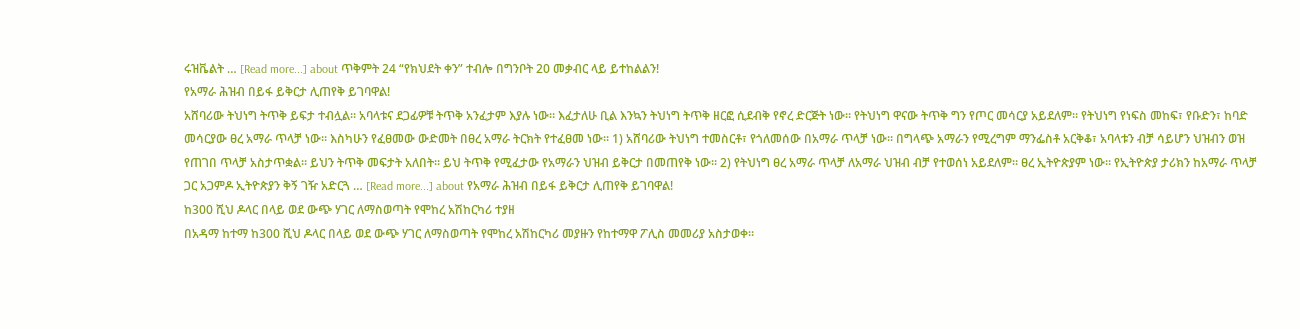ሩዝቬልት … [Read more...] about ጥቅምት 24 “የክህደት ቀን” ተብሎ በግንቦት 20 መቃብር ላይ ይተከልልን!
የአማራ ሕዝብ በይፋ ይቅርታ ሊጠየቅ ይገባዋል!
አሸባሪው ትህነግ ትጥቅ ይፍታ ተብሏል። አባላቱና ደጋፊዎቹ ትጥቅ አንፈታም እያሉ ነው። እፈታለሁ ቢል እንኳን ትህነግ ትጥቅ ዘርፎ ሲደብቅ የኖረ ድርጅት ነው። የትህነግ ዋናው ትጥቅ ግን የጦር መሳርያ አይደለም። የትህነግ የነፍስ መከፍ፣ የቡድን፣ ከባድ መሳርያው ፀረ አማራ ጥላቻ ነው። እስካሁን የፈፀመው ውድመት በፀረ አማራ ትርክት የተፈፀመ ነው። 1) አሸባሪው ትህነግ ተመስርቶ፣ የጎለመሰው በአማራ ጥላቻ ነው። በግላጭ አማራን የሚረግም ማንፌስቶ አርቅቆ፣ አባላቱን ብቻ ሳይሆን ህዝብን ወዝ የጠገበ ጥላቻ አስታጥቋል። ይህን ትጥቅ መፍታት አለበት። ይህ ትጥቅ የሚፈታው የአማራን ህዝብ ይቅርታ በመጠየቅ ነው። 2) የትህነግ ፀረ አማራ ጥላቻ ለአማራ ህዝብ ብቻ የተወሰነ አይደለም። ፀረ ኢትዮጵያም ነው። የኢትዮጵያ ታሪክን ከአማራ ጥላቻ ጋር አጋምዶ ኢትዮጵያን ቅኝ ገዥ አድርጓ … [Read more...] about የአማራ ሕዝብ በይፋ ይቅርታ ሊጠየቅ ይገባዋል!
ከ300 ሺህ ዶላር በላይ ወደ ውጭ ሃገር ለማስወጣት የሞከረ አሽከርካሪ ተያዘ
በአዳማ ከተማ ከ300 ሺህ ዶላር በላይ ወደ ውጭ ሃገር ለማስወጣት የሞከረ አሽከርካሪ መያዙን የከተማዋ ፖሊስ መመሪያ አስታወቀ።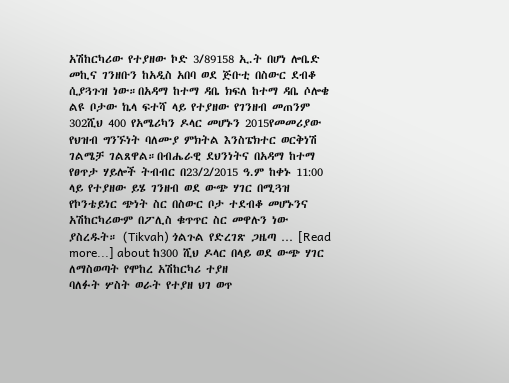አሽከርካሪው የተያዘው ኮድ 3/89158 ኢ.ት በሆነ ሎቤድ መኪና ገንዘቡን ከአዲስ አበባ ወደ ጅቡቲ በስውር ደብቆ ሲያጓጉዝ ነው።በአዳማ ከተማ ዳቤ ክፍለ ከተማ ዳቤ ሶሎቄ ልዩ ቦታው ኬላ ፍተሻ ላይ የተያዘው የገንዘብ መጠንም 302ሺህ 400 የአሜሪካን ዶላር መሆኑን 2015የመመሪያው የህዝብ ግንኙነት ባለሙያ ምክትል እንስፔክተር ወርቅነሽ ገልሜቻ ገልጸዋል።በብሔራዊ ደህንነትና በአዳማ ከተማ የፀጥታ ሃይሎች ትብብር በ23/2/2015 ዓ.ም ከቀኑ 11:00 ላይ የተያዘው ይሄ ገንዘብ ወደ ውጭ ሃገር በሚጓዝ የኮንቴይነር ጭነት ስር በስውር ቦታ ተደብቆ መሆኑንና አሽከርካሪውም በፖሊስ ቁጥጥር ስር መዋሉን ነው ያስረዱት። (Tikvah) ጎልጉል የድረገጽ ጋዜጣ … [Read more...] about ከ300 ሺህ ዶላር በላይ ወደ ውጭ ሃገር ለማስወጣት የሞከረ አሽከርካሪ ተያዘ
ባለፉት ሦስት ወራት የተያዘ ህገ ወጥ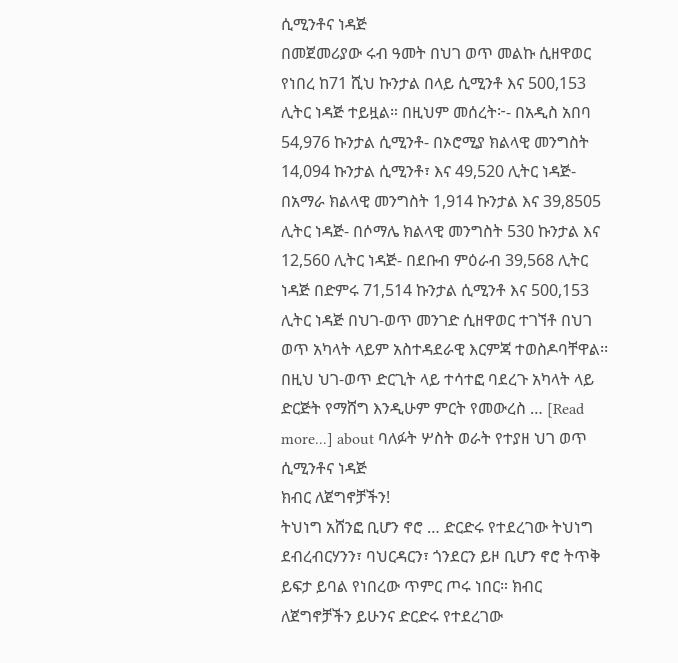ሲሚንቶና ነዳጅ
በመጀመሪያው ሩብ ዓመት በህገ ወጥ መልኩ ሲዘዋወር የነበረ ከ71 ሺህ ኩንታል በላይ ሲሚንቶ እና 500,153 ሊትር ነዳጅ ተይዟል። በዚህም መሰረት፦- በአዲስ አበባ 54,976 ኩንታል ሲሚንቶ- በኦሮሚያ ክልላዊ መንግስት 14,094 ኩንታል ሲሚንቶ፣ እና 49,520 ሊትር ነዳጅ- በአማራ ክልላዊ መንግስት 1,914 ኩንታል እና 39,8505 ሊትር ነዳጅ- በሶማሌ ክልላዊ መንግስት 530 ኩንታል እና 12,560 ሊትር ነዳጅ- በደቡብ ምዕራብ 39,568 ሊትር ነዳጅ በድምሩ 71,514 ኩንታል ሲሚንቶ እና 500,153 ሊትር ነዳጅ በህገ-ወጥ መንገድ ሲዘዋወር ተገኘቶ በህገ ወጥ አካላት ላይም አስተዳደራዊ እርምጃ ተወስዶባቸዋል፡፡ በዚህ ህገ-ወጥ ድርጊት ላይ ተሳተፎ ባደረጉ አካላት ላይ ድርጅት የማሸግ እንዲሁም ምርት የመውረስ … [Read more...] about ባለፉት ሦስት ወራት የተያዘ ህገ ወጥ ሲሚንቶና ነዳጅ
ክብር ለጀግኖቻችን!
ትህነግ አሸንፎ ቢሆን ኖሮ … ድርድሩ የተደረገው ትህነግ ደብረብርሃንን፣ ባህርዳርን፣ ጎንደርን ይዞ ቢሆን ኖሮ ትጥቅ ይፍታ ይባል የነበረው ጥምር ጦሩ ነበር። ክብር ለጀግኖቻችን ይሁንና ድርድሩ የተደረገው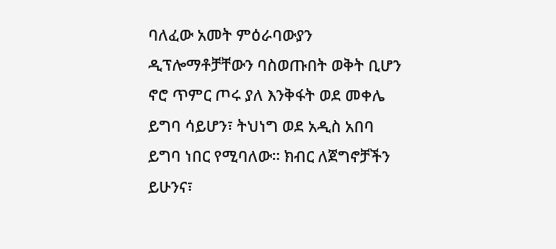ባለፈው አመት ምዕራባውያን ዲፕሎማቶቻቸውን ባስወጡበት ወቅት ቢሆን ኖሮ ጥምር ጦሩ ያለ እንቅፋት ወደ መቀሌ ይግባ ሳይሆን፣ ትህነግ ወደ አዲስ አበባ ይግባ ነበር የሚባለው። ክብር ለጀግኖቻችን ይሁንና፣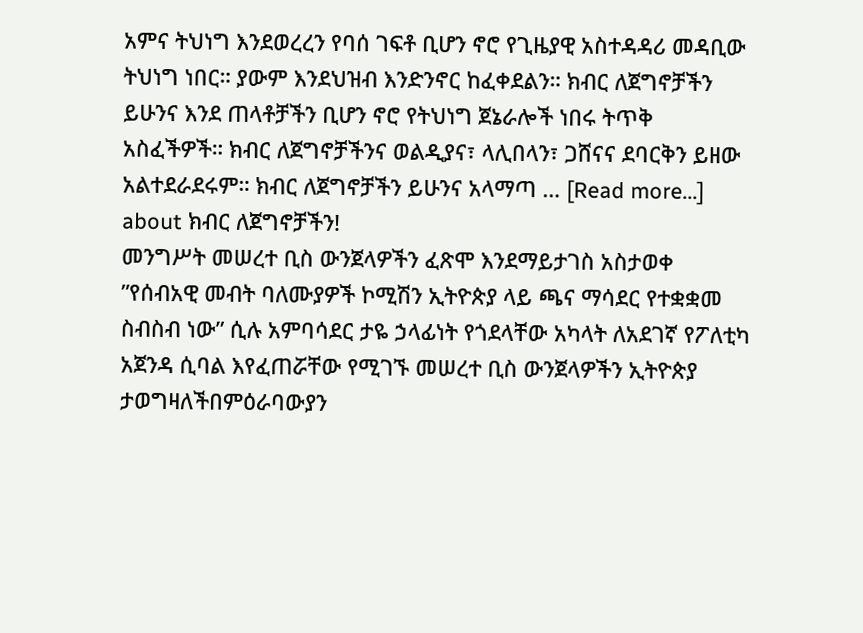አምና ትህነግ እንደወረረን የባሰ ገፍቶ ቢሆን ኖሮ የጊዜያዊ አስተዳዳሪ መዳቢው ትህነግ ነበር። ያውም እንደህዝብ እንድንኖር ከፈቀደልን። ክብር ለጀግኖቻችን ይሁንና እንደ ጠላቶቻችን ቢሆን ኖሮ የትህነግ ጀኔራሎች ነበሩ ትጥቅ አስፈችዎች። ክብር ለጀግኖቻችንና ወልዲያና፣ ላሊበላን፣ ጋሸናና ደባርቅን ይዘው አልተደራደሩም። ክብር ለጀግኖቻችን ይሁንና አላማጣ … [Read more...] about ክብር ለጀግኖቻችን!
መንግሥት መሠረተ ቢስ ውንጀላዎችን ፈጽሞ እንደማይታገስ አስታወቀ
”የሰብአዊ መብት ባለሙያዎች ኮሚሽን ኢትዮጵያ ላይ ጫና ማሳደር የተቋቋመ ስብስብ ነው” ሲሉ አምባሳደር ታዬ ኃላፊነት የጎደላቸው አካላት ለአደገኛ የፖለቲካ አጀንዳ ሲባል እየፈጠሯቸው የሚገኙ መሠረተ ቢስ ውንጀላዎችን ኢትዮጵያ ታወግዛለችበምዕራባውያን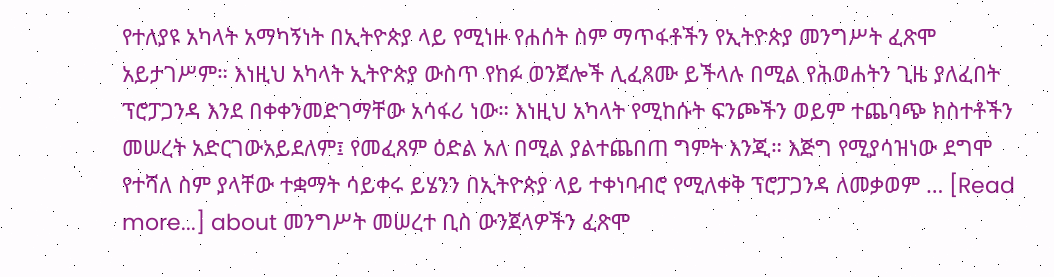የተለያዩ አካላት አማካኝነት በኢትዮጵያ ላይ የሚነዙ የሐሰት ስም ማጥፋቶችን የኢትዮጵያ መንግሥት ፈጽሞ አይታገሥም። እነዚህ አካላት ኢትዮጵያ ውስጥ የከፉ ወንጀሎች ሊፈጸሙ ይችላሉ በሚል የሕወሐትን ጊዜ ያለፈበት ፕሮፓጋንዳ እንደ በቀቀንመድገማቸው አሳፋሪ ነው። እነዚህ አካላት የሚከሱት ፍንጮችን ወይም ተጨባጭ ክስተቶችን መሠረት አድርገውአይደለም፤ የመፈጸም ዕድል አለ በሚል ያልተጨበጠ ግምት እንጂ። እጅግ የሚያሳዝነው ደግሞ የተሻለ ስም ያላቸው ተቋማት ሳይቀሩ ይሄንን በኢትዮጵያ ላይ ተቀነባብሮ የሚለቀቅ ፕሮፓጋንዳ ለመቃወም … [Read more...] about መንግሥት መሠረተ ቢስ ውንጀላዎችን ፈጽሞ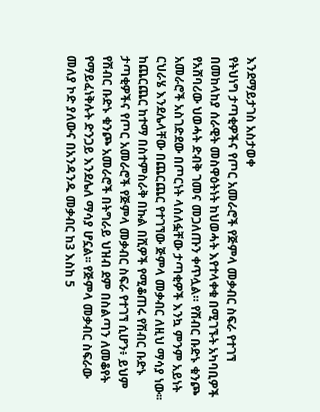እንደማይታገስ አስታወቀ
የትህነግ ታጣቂዎችና የጦር አመራሮች የጅምላ መቃብር ስፍራ የተገኘ
በመከላከያ ሰራዊት መስዋዕትነት ከህወሓት እየተላቀቁ በሚገኙት አካባቢዎች የአሸባሪው ህወሓት ድብቅ ገመና መጋለጡን ቀጥሏል። የሽብር ቡድኑ ቁንጮ አመራሮች አስገድደው በጦርነት ላሰለፏቸው ታጣቂዎች እንኳ ምንም አይነት ርህራሄ እንደሌላቸው በጨርጨር የተገኘው ጅምላ መቃብር ለዚህ ማሳያ ነው፡፡ ከጨርጨር ከተማ በስተምስራቅ በኩል በሺዎች የሚቆጠሩ የሽብር ቡድኑ ታጣቂዎችና የጦር አመራሮች የጅምላ መቃብር ስፍራ የተገኘ ሲሆን፥ ይህም የሽብር ቡድኑ ቁንጮ አመራሮች በትግራይ ህዝብ ደም በስልጣን ለመቆየት የማይፈነቅሉት ድንጋይ እንደሌለ ማሳያ ሆኗል፡፡ የጅምላ መቃብር ስፍራው መለያ ኮድ ያለውና በአንዳንዱ መቃብር ከ3 እስከ 5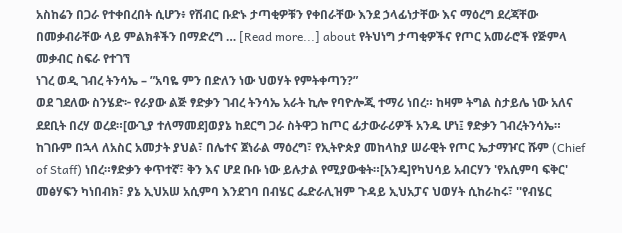አስከሬን በጋራ የተቀበረበት ሲሆን፥ የሽብር ቡድኑ ታጣቂዎቹን የቀበራቸው እንደ ኃላፊነታቸው እና ማዕረግ ደረጃቸው በመቃብራቸው ላይ ምልክቶችን በማድረግ … [Read more...] about የትህነግ ታጣቂዎችና የጦር አመራሮች የጅምላ መቃብር ስፍራ የተገኘ
ነገረ ወዲ ገብረ ትንሳኤ – ”አባዬ ምን በድለን ነው ህወሃት የምትቀጣን?”
ወደ ገደለው ስንሄድ፦ የራያው ልጅ ፃድቃን ገብረ ትንሳኤ አራት ኪሎ የባዮሎጂ ተማሪ ነበረ። ከዛም ትግል ስታይሌ ነው አለና ደደቢት በረሃ ወረደ።[ውጊያ ተለማመደ]ወያኔ ከደርግ ጋራ ስትዋጋ ከጦር ፊታውራሪዎች አንዱ ሆነ፤ ፃድቃን ገብረትንሳኤ። ከገቡም በኋላ ለአስር አመታት ያህል፣ በሌተና ጀነራል ማዕረግ፣ የኢትዮጵያ መከላከያ ሠራዊት የጦር ኤታማዦር ሹም (Chief of Staff) ነበረ።ፃድቃን ቀጥተኛ፣ ቅን እና ሆደ ቡቡ ነው ይሉታል የሚያውቁት።[አንዴ]የካህሳይ አብርሃን 'የአሲምባ ፍቅር' መፅሃፍን ካነበብክ፣ ያኔ ኢህአሠ አሲምባ እንደገባ በብሄር ፌድራሊዝም ጉዳይ ኢህአፓና ህወሃት ሲከራከሩ፣ ''የብሄር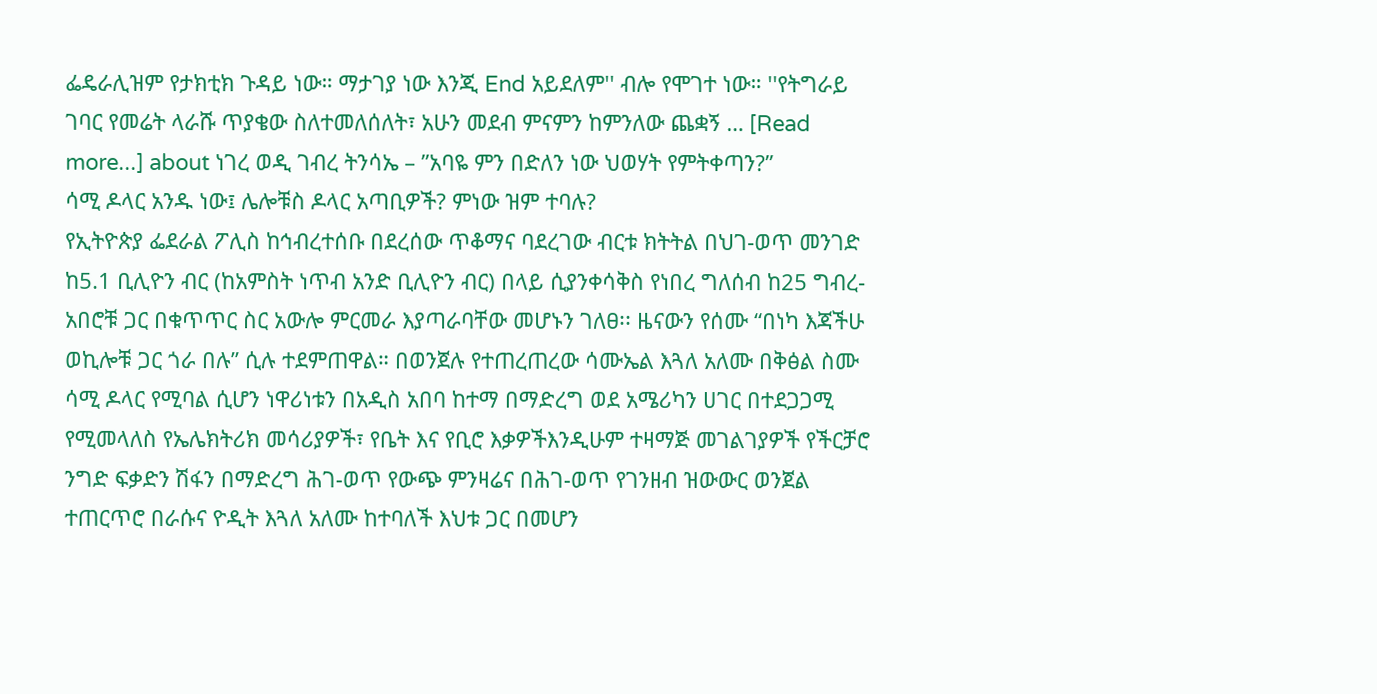ፌዴራሊዝም የታክቲክ ጉዳይ ነው። ማታገያ ነው እንጂ End አይደለም'' ብሎ የሞገተ ነው። ''የትግራይ ገባር የመሬት ላራሹ ጥያቄው ስለተመለሰለት፣ አሁን መደብ ምናምን ከምንለው ጨቋኝ … [Read more...] about ነገረ ወዲ ገብረ ትንሳኤ – ”አባዬ ምን በድለን ነው ህወሃት የምትቀጣን?”
ሳሚ ዶላር አንዱ ነው፤ ሌሎቹስ ዶላር አጣቢዎች? ምነው ዝም ተባሉ?
የኢትዮጵያ ፌደራል ፖሊስ ከኅብረተሰቡ በደረሰው ጥቆማና ባደረገው ብርቱ ክትትል በህገ-ወጥ መንገድ ከ5.1 ቢሊዮን ብር (ከአምስት ነጥብ አንድ ቢሊዮን ብር) በላይ ሲያንቀሳቅስ የነበረ ግለሰብ ከ25 ግብረ-አበሮቹ ጋር በቁጥጥር ስር አውሎ ምርመራ እያጣራባቸው መሆኑን ገለፀ፡፡ ዜናውን የሰሙ “በነካ እጃችሁ ወኪሎቹ ጋር ጎራ በሉ” ሲሉ ተደምጠዋል። በወንጀሉ የተጠረጠረው ሳሙኤል እጓለ አለሙ በቅፅል ስሙ ሳሚ ዶላር የሚባል ሲሆን ነዋሪነቱን በአዲስ አበባ ከተማ በማድረግ ወደ አሜሪካን ሀገር በተደጋጋሚ የሚመላለስ የኤሌክትሪክ መሳሪያዎች፣ የቤት እና የቢሮ እቃዎችእንዲሁም ተዛማጅ መገልገያዎች የችርቻሮ ንግድ ፍቃድን ሽፋን በማድረግ ሕገ-ወጥ የውጭ ምንዛሬና በሕገ-ወጥ የገንዘብ ዝውውር ወንጀል ተጠርጥሮ በራሱና ዮዲት እጓለ አለሙ ከተባለች እህቱ ጋር በመሆን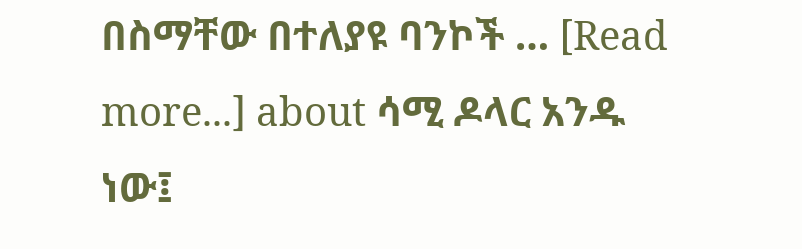በስማቸው በተለያዩ ባንኮች … [Read more...] about ሳሚ ዶላር አንዱ ነው፤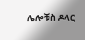ሌሎቹስ ዶላር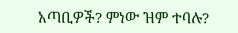አጣቢዎች? ምነው ዝም ተባሉ?